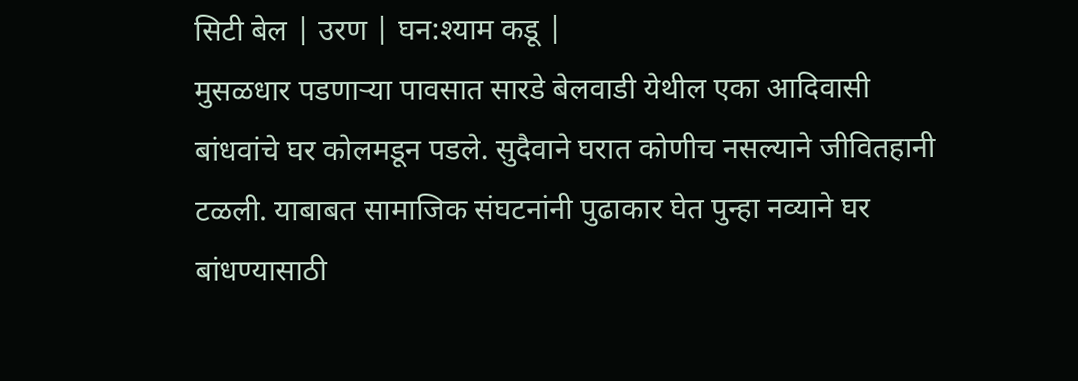सिटी बेल | उरण | घन:श्याम कडू |
मुसळधार पडणाऱ्या पावसात सारडे बेलवाडी येथील एका आदिवासी बांधवांचे घर कोलमडून पडले. सुदैवाने घरात कोणीच नसल्याने जीवितहानी टळली. याबाबत सामाजिक संघटनांनी पुढाकार घेत पुन्हा नव्याने घर बांधण्यासाठी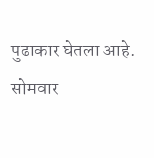पुढाकार घेतला आहे.
सोमवार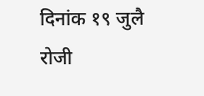दिनांक १९ जुलै रोजी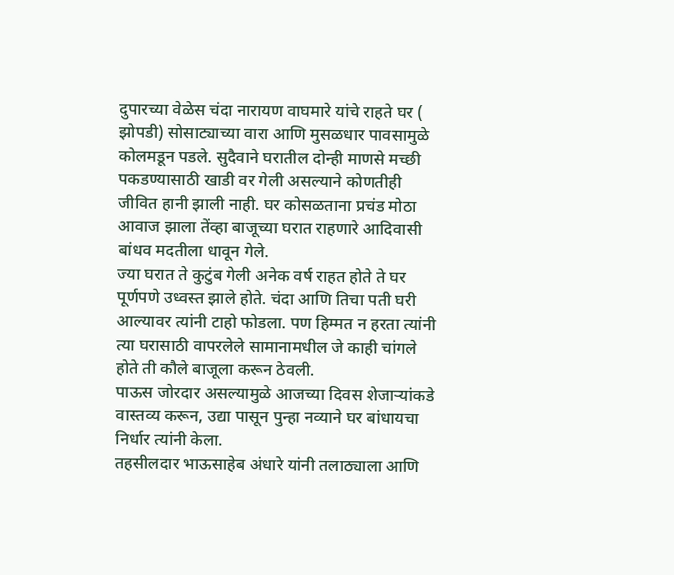दुपारच्या वेळेस चंदा नारायण वाघमारे यांचे राहते घर ( झोपडी) सोसाट्याच्या वारा आणि मुसळधार पावसामुळे कोलमडून पडले. सुदैवाने घरातील दोन्ही माणसे मच्छी पकडण्यासाठी खाडी वर गेली असल्याने कोणतीही जीवित हानी झाली नाही. घर कोसळताना प्रचंड मोठा आवाज झाला तेंव्हा बाजूच्या घरात राहणारे आदिवासी बांधव मदतीला धावून गेले.
ज्या घरात ते कुटुंब गेली अनेक वर्ष राहत होते ते घर पूर्णपणे उध्वस्त झाले होते. चंदा आणि तिचा पती घरी आल्यावर त्यांनी टाहो फोडला. पण हिम्मत न हरता त्यांनी त्या घरासाठी वापरलेले सामानामधील जे काही चांगले होते ती कौले बाजूला करून ठेवली.
पाऊस जोरदार असल्यामुळे आजच्या दिवस शेजाऱ्यांकडे वास्तव्य करून, उद्या पासून पुन्हा नव्याने घर बांधायचा निर्धार त्यांनी केला.
तहसीलदार भाऊसाहेब अंधारे यांनी तलाठ्याला आणि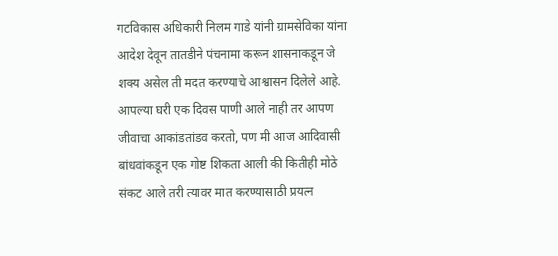गटविकास अधिकारी निलम गाडे यांनी ग्रामसेविका यांना आदेश देवून तातडीने पंचनामा करून शासनाकडून जे शक्य असेल ती मदत करण्याचे आश्वासन दिलेले आहे. आपल्या घरी एक दिवस पाणी आले नाही तर आपण जीवाचा आकांडतांडव करतो, पण मी आज आदिवासी बांधवांकडून एक गोष्ट शिकता आली की कितीही मोठे संकट आले तरी त्यावर मात करण्यासाठी प्रयत्न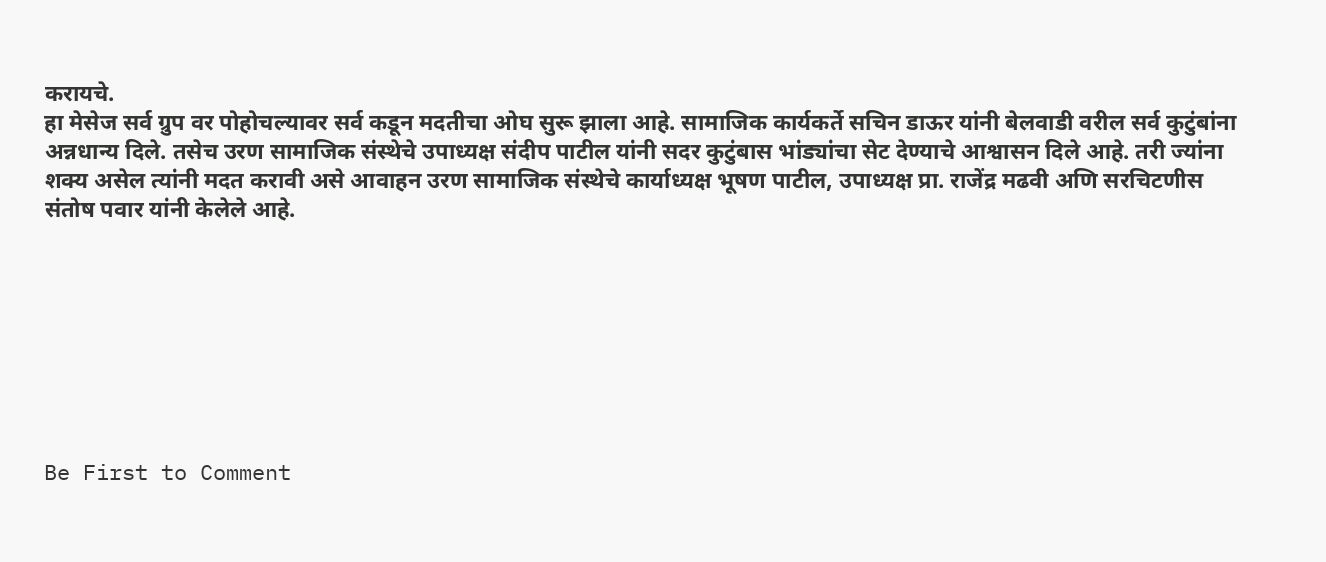करायचे.
हा मेसेज सर्व ग्रुप वर पोहोचल्यावर सर्व कडून मदतीचा ओघ सुरू झाला आहे. सामाजिक कार्यकर्ते सचिन डाऊर यांनी बेलवाडी वरील सर्व कुटुंबांना अन्नधान्य दिले. तसेच उरण सामाजिक संस्थेचे उपाध्यक्ष संदीप पाटील यांनी सदर कुटुंबास भांड्यांचा सेट देण्याचे आश्वासन दिले आहे. तरी ज्यांना शक्य असेल त्यांनी मदत करावी असे आवाहन उरण सामाजिक संस्थेचे कार्याध्यक्ष भूषण पाटील, उपाध्यक्ष प्रा. राजेंद्र मढवी अणि सरचिटणीस संतोष पवार यांनी केलेले आहे.








Be First to Comment